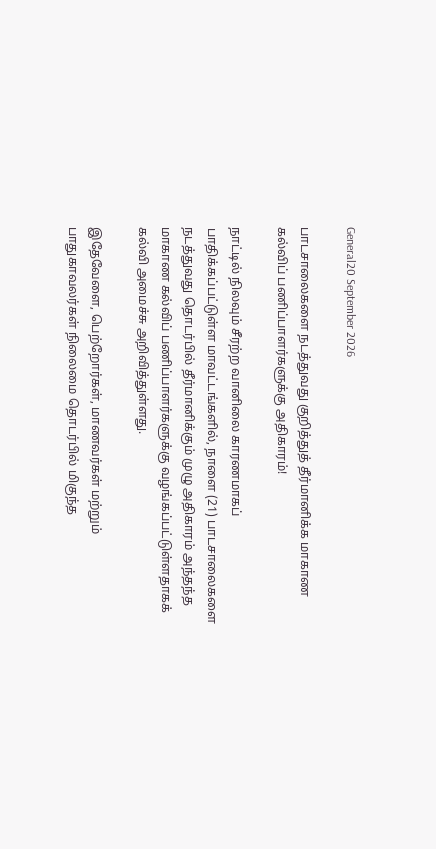General20 September 2026

பாடசாலைகளை நடத்துவது குறித்துத் தீர்மானிக்க மாகாண கல்விப் பணிப்பாளர்களுக்கு அதிகாரம்!

நாட்டில் நிலவும் சீரற்ற வானிலை காரணமாகப் பாதிக்கப்பட்டுள்ள மாவட்டங்களில், நாளை (21) பாடசாலைகளை நடத்துவது தொடர்பில் தீர்மானிக்கும் முழு அதிகாரம் அந்தந்த மாகாண கல்விப் பணிப்பாளர்களுக்கு வழங்கப்பட்டுள்ளதாகக் கல்வி அமைச்சு அறிவித்துள்ளது.

இதேவேளை, பெற்றோர்கள், மாணவர்கள் மற்றும் பாதுகாவலர்கள் நிலைமை தொடர்பில் மிகுந்த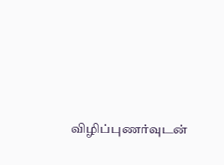விழிப்புணர்வுடன்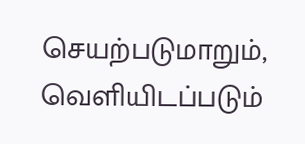செயற்படுமாறும், வெளியிடப்படும்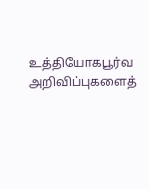உத்தியோகபூர்வ அறிவிப்புகளைத்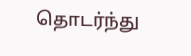தொடர்ந்து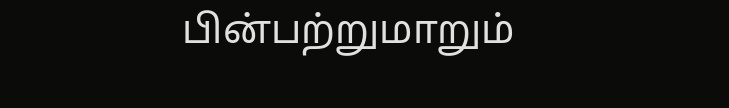பின்பற்றுமாறும்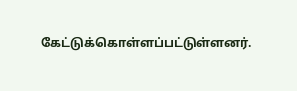கேட்டுக்கொள்ளப்பட்டுள்ளனர்.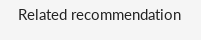Related recommendation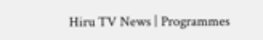Hiru TV News | Programmes